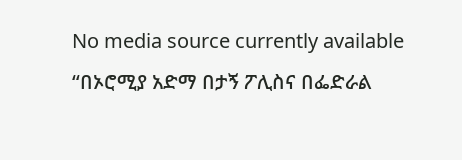No media source currently available
“በኦሮሚያ አድማ በታኝ ፖሊስና በፌድራል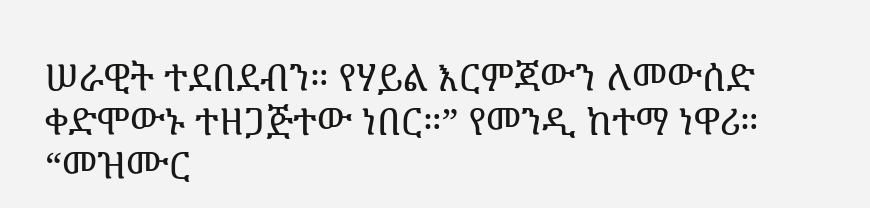ሠራዊት ተደበደብን። የሃይል እርምጃውን ለመውሰድ ቀድሞውኑ ተዘጋጅተው ነበር።” የመንዲ ከተማ ነዋሪ። “መዝሙር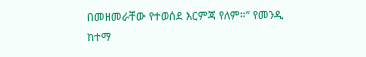በመዘመራቸው የተወሰደ እርምጃ የለም።” የመንዲ ከተማ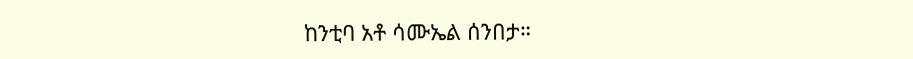ከንቲባ አቶ ሳሙኤል ሰንበታ።